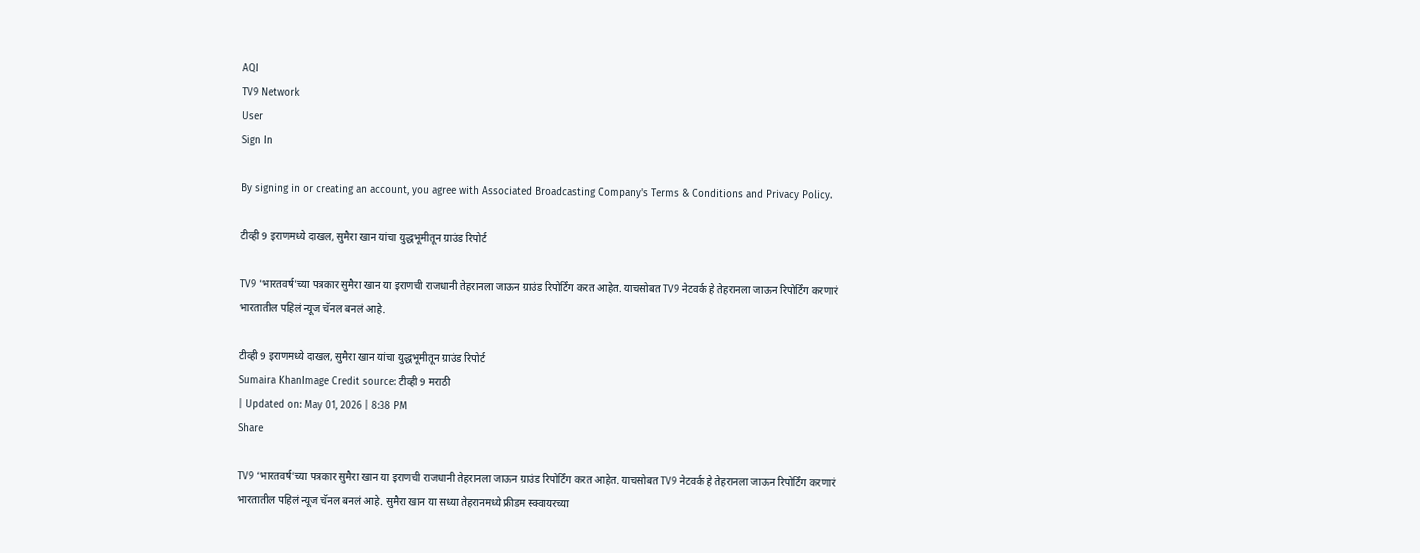AQI
TV9 Network
User
Sign In

By signing in or creating an account, you agree with Associated Broadcasting Company's Terms & Conditions and Privacy Policy.

टीव्ही 9 इराणमध्ये दाखल, सुमैरा खान यांचा युद्धभूमीतून ग्राउंड रिपोर्ट

TV9 'भारतवर्ष'च्या पत्रकार सुमैरा खान या इराणची राजधानी तेहरानला जाऊन ग्राउंड रिपोर्टिंग करत आहेत. याचसोबत TV9 नेटवर्क हे तेहरानला जाऊन रिपोर्टिंग करणारं भारतातील पहिलं न्यूज चॅनल बनलं आहे.

टीव्ही 9 इराणमध्ये दाखल, सुमैरा खान यांचा युद्धभूमीतून ग्राउंड रिपोर्ट
Sumaira KhanImage Credit source: टीव्ही 9 मराठी
| Updated on: May 01, 2026 | 8:38 PM
Share

TV9 ‘भारतवर्ष’च्या पत्रकार सुमैरा खान या इराणची राजधानी तेहरानला जाऊन ग्राउंड रिपोर्टिंग करत आहेत. याचसोबत TV9 नेटवर्क हे तेहरानला जाऊन रिपोर्टिंग करणारं भारतातील पहिलं न्यूज चॅनल बनलं आहे. सुमैरा खान या सध्या तेहरानमध्ये फ्रीडम स्क्वायरच्या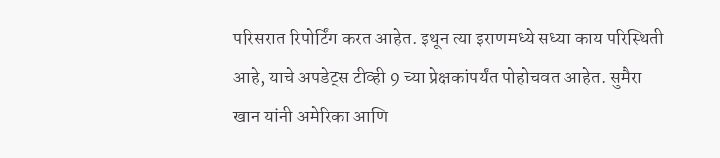परिसरात रिपोर्टिंग करत आहेत. इथून त्या इराणमध्ये सध्या काय परिस्थिती आहे, याचे अपडेट्स टीव्ही 9 च्या प्रेक्षकांपर्यंत पोहोचवत आहेत. सुमैरा खान यांनी अमेरिका आणि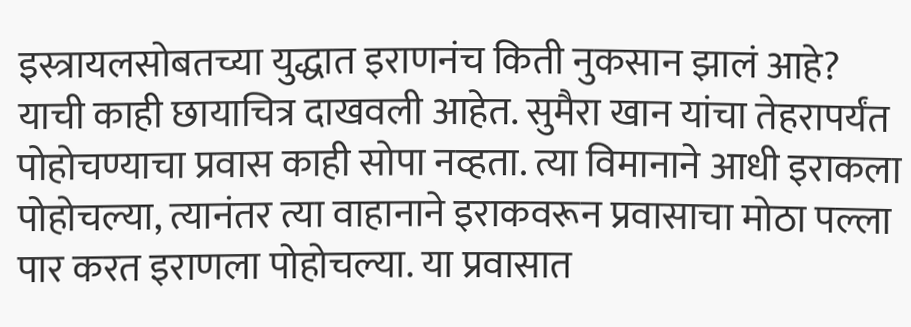इस्त्रायलसोबतच्या युद्धात इराणनंच किती नुकसान झालं आहे? याची काही छायाचित्र दाखवली आहेत. सुमैरा खान यांचा तेहरापर्यंत पोहोचण्याचा प्रवास काही सोपा नव्हता. त्या विमानाने आधी इराकला पोहोचल्या, त्यानंतर त्या वाहानाने इराकवरून प्रवासाचा मोठा पल्ला पार करत इराणला पोहोचल्या. या प्रवासात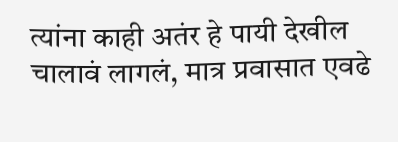त्यांना काही अतंर हे पायी देखील चालावं लागलं, मात्र प्रवासात एवढे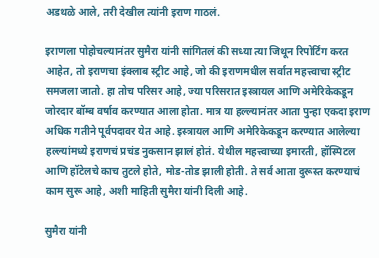अडथळे आले, तरी देखील त्यांनी इराण गाठलं.

इराणला पोहोचल्यानंतर सुमैरा यांनी सांगितलं की सध्या त्या जिथून रिपोर्टिंग करत आहेत, तो इराणचा इंक्लाब स्ट्रीट आहे, जो की इराणमधील सर्वात महत्त्वाचा स्ट्रीट समजला जातो. हा तोच परिसर आहे, ज्या परिसरात इस्त्रायल आणि अमेरिकेकडून जोरदार बॉम्ब वर्षाव करण्यात आला होता. मात्र या हल्ल्यानंतर आता पुन्हा एकदा इराण अधिक गतीने पूर्वपदावर येत आहे. इस्त्रायल आणि अमेरिकेकडून करण्यात आलेल्या हल्ल्यांमध्ये इराणचं प्रचंड नुकसान झालं होतं. येथील महत्त्वाच्या इमारती, हॉस्पिटल आणि हॉटेलचे काच तुटले होते, मोड-तोड झाली होती. ते सर्व आता दुरूस्त करण्याचं काम सुरू आहे, अशी माहिती सुमैरा यांनी दिली आहे.

सुमैरा यांनी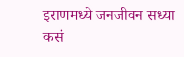इराणमध्ये जनजीवन सध्या कसं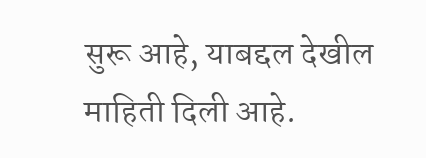सुरू आहे, याबद्दल देखील माहिती दिली आहे.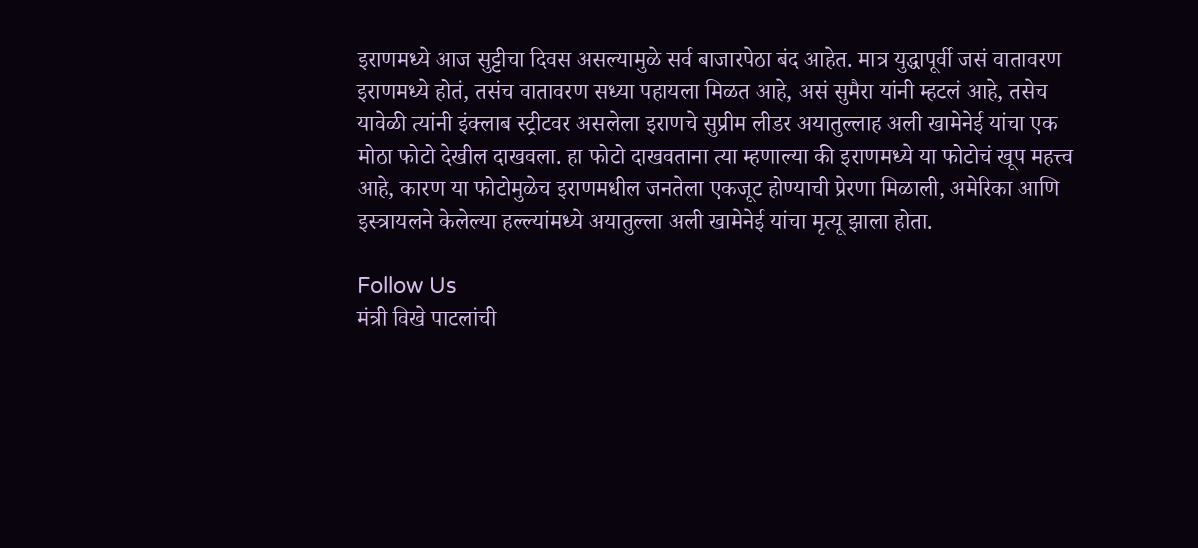इराणमध्ये आज सुट्टीचा दिवस असल्यामुळे सर्व बाजारपेठा बंद आहेत. मात्र युद्धापूर्वी जसं वातावरण इराणमध्ये होतं, तसंच वातावरण सध्या पहायला मिळत आहे, असं सुमैरा यांनी म्हटलं आहे, तसेच यावेळी त्यांनी इंक्लाब स्ट्रीटवर असलेला इराणचे सुप्रीम लीडर अयातुल्लाह अली खामेनेई यांचा एक मोठा फोटो देखील दाखवला. हा फोटो दाखवताना त्या म्हणाल्या की इराणमध्ये या फोटोचं खूप महत्त्व आहे, कारण या फोटोमुळेच इराणमधील जनतेला एकजूट होण्याची प्रेरणा मिळाली, अमेरिका आणि इस्त्रायलने केलेल्या हल्ल्यांमध्ये अयातुल्ला अली खामेनेई यांचा मृत्यू झाला होता.

Follow Us
मंत्री विखे पाटलांची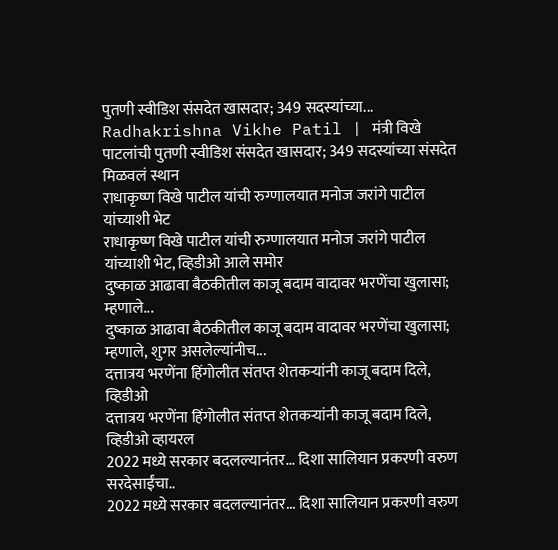पुतणी स्वीडिश संसदेत खासदार; 349 सदस्यांच्या...
Radhakrishna Vikhe Patil | मंत्री विखे पाटलांची पुतणी स्वीडिश संसदेत खासदार; 349 सदस्यांच्या संसदेत मिळवलं स्थान
राधाकृष्ण विखे पाटील यांची रुग्णालयात मनोज जरांगे पाटील यांच्याशी भेट
राधाकृष्ण विखे पाटील यांची रुग्णालयात मनोज जरांगे पाटील यांच्याशी भेट, व्हिडीओ आले समोर
दुष्काळ आढावा बैठकीतील काजू बदाम वादावर भरणेंचा खुलासा; म्हणाले...
दुष्काळ आढावा बैठकीतील काजू बदाम वादावर भरणेंचा खुलासा; म्हणाले, शुगर असलेल्यांनीच...
दत्तात्रय भरणेंना हिंगोलीत संतप्त शेतकऱ्यांनी काजू बदाम दिले, व्हिडीओ
दत्तात्रय भरणेंना हिंगोलीत संतप्त शेतकऱ्यांनी काजू बदाम दिले, व्हिडीओ व्हायरल
2022 मध्ये सरकार बदलल्यानंतर... दिशा सालियान प्रकरणी वरुण सरदेसाईंचा..
2022 मध्ये सरकार बदलल्यानंतर... दिशा सालियान प्रकरणी वरुण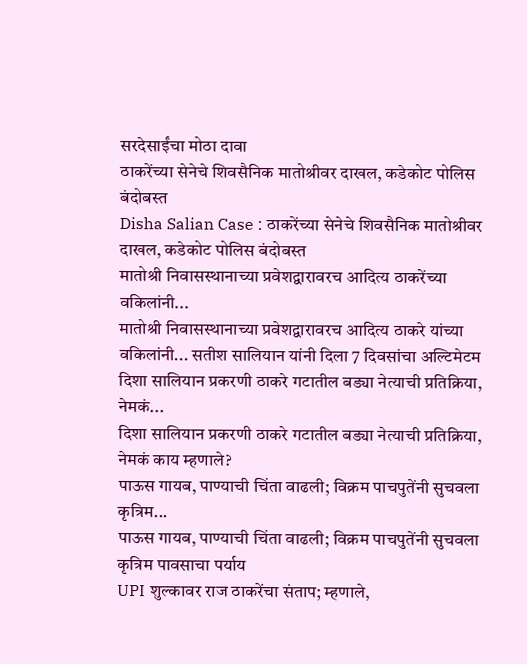सरदेसाईंचा मोठा दावा
ठाकरेंच्या सेनेचे शिवसैनिक मातोश्रीवर दाखल, कडेकोट पोलिस बंदोबस्त
Disha Salian Case : ठाकरेंच्या सेनेचे शिवसैनिक मातोश्रीवर दाखल, कडेकोट पोलिस बंदोबस्त
मातोश्री निवासस्थानाच्या प्रवेशद्वारावरच आदित्य ठाकरेंच्या वकिलांनी...
मातोश्री निवासस्थानाच्या प्रवेशद्वारावरच आदित्य ठाकरे यांच्या वकिलांनी... सतीश सालियान यांनी दिला 7 दिवसांचा अल्टिमेटम
दिशा सालियान प्रकरणी ठाकरे गटातील बड्या नेत्याची प्रतिक्रिया, नेमकं...
दिशा सालियान प्रकरणी ठाकरे गटातील बड्या नेत्याची प्रतिक्रिया, नेमकं काय म्हणाले?
पाऊस गायब, पाण्याची चिंता वाढली; विक्रम पाचपुतेंनी सुचवला कृत्रिम...
पाऊस गायब, पाण्याची चिंता वाढली; विक्रम पाचपुतेंनी सुचवला कृत्रिम पावसाचा पर्याय
UPI शुल्कावर राज ठाकरेंचा संताप; म्हणाले,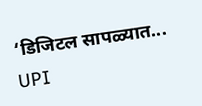‘डिजिटल सापळ्यात...
UPI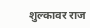शुल्कावर राज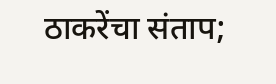ठाकरेंचा संताप;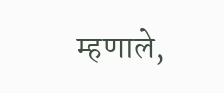म्हणाले,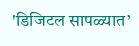'डिजिटल सापळ्यात’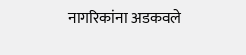नागरिकांना अडकवले